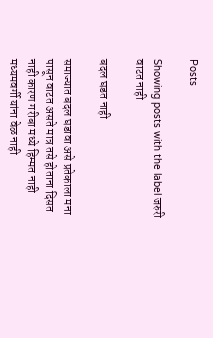Posts

Showing posts with the label जरुरी वाटत नाही

बदल घडत नाही

समाज्यात बदल घडावा असे प्रतेकाला मना पासून वाटत असते मात्र तसे होताना दिसत नाही कारण गरीबा मध्ये हिम्मत नाही  मध्यमवर्गी यांना वेळ नाही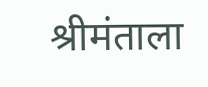श्रीमंताला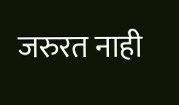जरुरत नाही